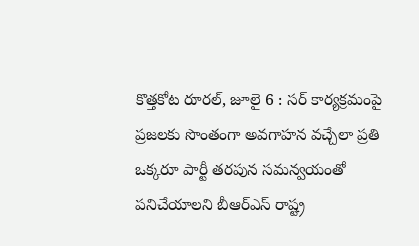కొత్తకోట రూరల్, జూలై 6 : సర్ కార్యక్రమంపై ప్రజలకు సొంతంగా అవగాహన వచ్చేలా ప్రతి ఒక్కరూ పార్టీ తరపున సమన్వయంతో పనిచేయాలని బీఆర్ఎస్ రాష్ట్ర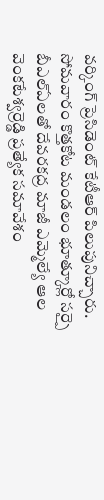వర్కింగ్ ప్రెసిడెంట్ కేటీఆర్ పిలుపునిచ్చారు. సోమవారం కొత్తకోట మండలం భూత్కూర్లో సర్పై బీఎల్ఏలతో దేవరకద్ర మాజీ ఎమ్మెల్యే ఆల వెంకటేశ్వర్రెడ్డి ప్రత్యేక సమావేశం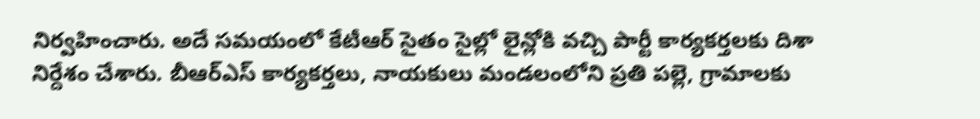నిర్వహించారు. అదే సమయంలో కేటీఆర్ సైతం సైల్లో లైన్లోకి వచ్చి పార్టీ కార్యకర్తలకు దిశా నిర్దేశం చేశారు. బీఆర్ఎస్ కార్యకర్తలు, నాయకులు మండలంలోని ప్రతి పల్లె, గ్రామాలకు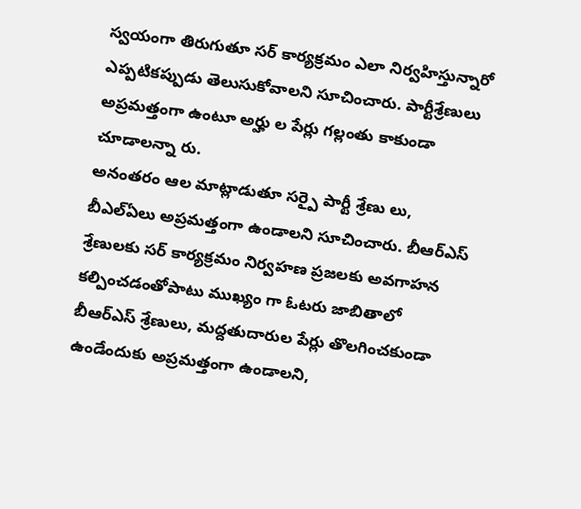స్వయంగా తిరుగుతూ సర్ కార్యక్రమం ఎలా నిర్వహిస్తున్నారో ఎప్పటికప్పుడు తెలుసుకోవాలని సూచించారు. పార్టీశ్రేణులు అప్రమత్తంగా ఉంటూ అర్హు ల పేర్లు గల్లంతు కాకుండా చూడాలన్నా రు.
అనంతరం ఆల మాట్లాడుతూ సర్పై పార్టీ శ్రేణు లు, బీఎల్ఏలు అప్రమత్తంగా ఉండాలని సూచించారు. బీఆర్ఎస్ శ్రేణులకు సర్ కార్యక్రమం నిర్వహణ ప్రజలకు అవగాహన కల్పించడంతోపాటు ముఖ్యం గా ఓటరు జాబితాలో బీఆర్ఎస్ శ్రేణులు, మద్దతుదారుల పేర్లు తొలగించకుండా ఉండేందుకు అప్రమత్తంగా ఉండాలని,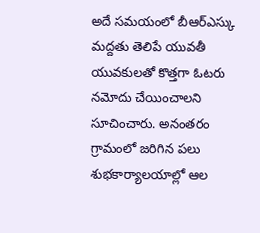అదే సమయంలో బీఆర్ఎస్కు మద్దతు తెలిపే యువతీ యువకులతో కొత్తగా ఓటరు నమోదు చేయించాలని సూచించారు. అనంతరం గ్రామంలో జరిగిన పలు శుభకార్యాలయాల్లో ఆల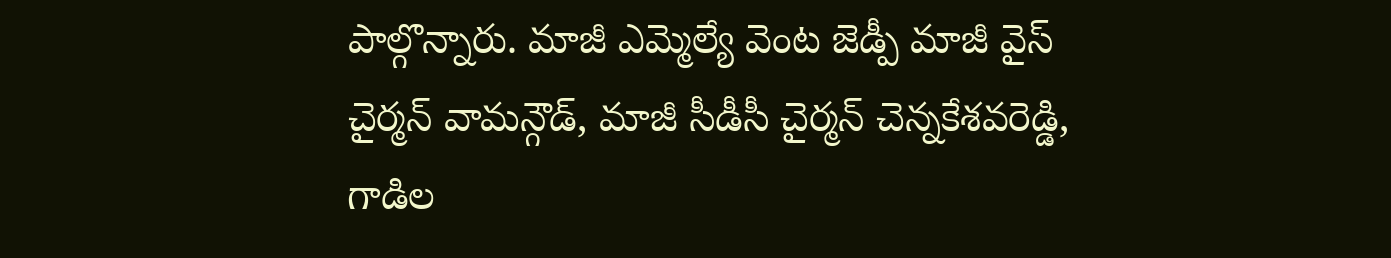పాల్గొన్నారు. మాజీ ఎమ్మెల్యే వెంట జెడ్పీ మాజీ వైస్ చైర్మన్ వామన్గౌడ్, మాజీ సీడీసీ చైర్మన్ చెన్నకేశవరెడ్డి, గాడిల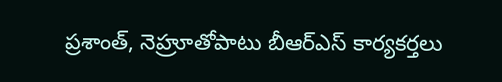ప్రశాంత్, నెహ్రూతోపాటు బీఆర్ఎస్ కార్యకర్తలు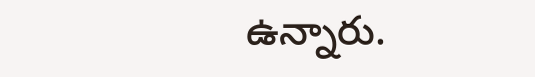ఉన్నారు.